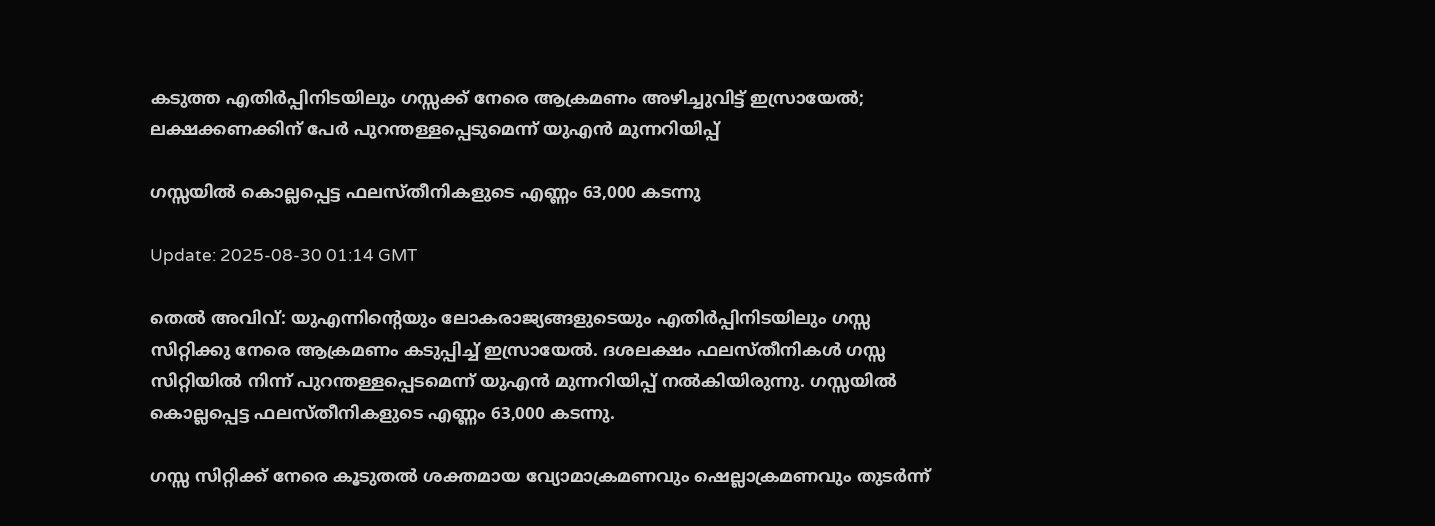കടുത്ത എതിര്‍പ്പിനിടയിലും ഗസ്സക്ക് നേരെ ആക്രമണം അഴിച്ചുവിട്ട് ഇസ്രായേൽ; ലക്ഷക്കണക്കിന് പേർ പുറന്തള്ളപ്പെടുമെന്ന് യുഎൻ മുന്നറിയിപ്പ്

ഗസ്സയിൽ കൊല്ലപ്പെട്ട ഫലസ്തീനികളുടെ എണ്ണം 63,000 കടന്നു

Update: 2025-08-30 01:14 GMT

തെൽ അവിവ്: യുഎന്നിന്‍റെയും ലോകരാജ്യങ്ങളുടെയും എതിർപ്പിനിടയിലും ഗസ്സ സിറ്റിക്കു നേരെ ആക്രമണം കടുപ്പിച്ച് ഇസ്രായേൽ. ദശലക്ഷം ഫലസ്തീനികൾ ഗസ്സ സിറ്റിയിൽ നിന്ന് പുറന്തള്ളപ്പെടമെന്ന് യുഎൻ മുന്നറിയിപ്പ് നൽകിയിരുന്നു. ഗസ്സയിൽ കൊല്ലപ്പെട്ട ഫലസ്തീനികളുടെ എണ്ണം 63,000 കടന്നു.

ഗസ്സ സിറ്റിക്ക് നേരെ കൂടുതൽ ശക്തമായ വ്യോമാക്രമണവും ഷെല്ലാക്രമണവും തുടർന്ന്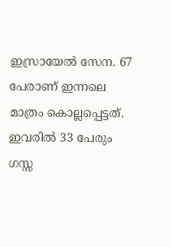ഇസ്രായേൽ സേന. 67 പേരാണ് ഇന്നലെ മാത്രം കൊല്ലപ്പെട്ടത്. ഇവരിൽ 33 പേരും ഗസ്സ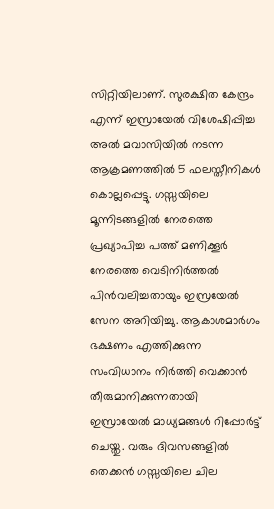സിറ്റിയിലാണ്. സുരക്ഷിത കേന്ദ്രം എന്ന് ഇസ്രായേൽ വിശേഷിപ്പിച്ച അൽ മവാസിയിൽ നടന്ന ആക്രമണത്തിൽ 5 ഫലസ്തീനികൾ കൊല്ലപ്പെട്ടു. ഗസ്സയിലെ മൂന്നിടങ്ങളിൽ നേരത്തെ പ്രഖ്യാപിച്ച പത്ത് മണിക്കൂർ നേരത്തെ വെടിനിർത്തൽ പിൻവലിച്ചതായും ഇസ്രയേൽ സേന അറിയിച്ചു. ആകാശമാർഗം ഭക്ഷണം എത്തിക്കുന്ന സംവിധാനം നിർത്തി വെക്കാൻ തീരുമാനിക്കുന്നതായി ഇസ്രായേൽ മാധ്യമങ്ങൾ റിപ്പോർട്ട് ചെയ്തു. വരും ദിവസങ്ങളിൽ തെക്കൻ ഗസ്സയിലെ ചില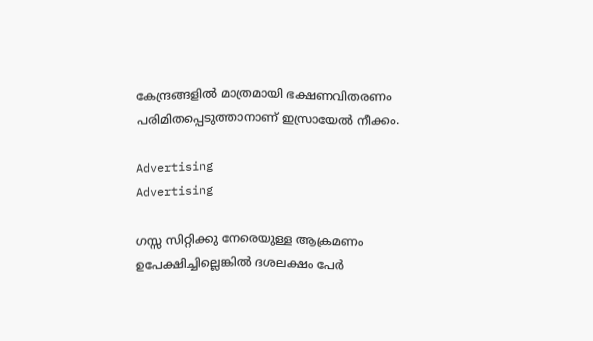കേന്ദ്രങ്ങളിൽ മാത്രമായി ഭക്ഷണവിതരണം പരിമിതപ്പെടുത്താനാണ് ഇസ്രായേൽ നീക്കം.

Advertising
Advertising

ഗസ്സ സിറ്റിക്കു നേരെയുള്ള ആക്രമണം ഉപേക്ഷിച്ചില്ലെങ്കിൽ ദശലക്ഷം പേർ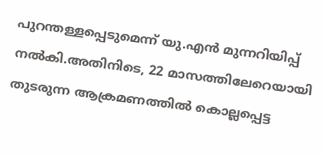പുറന്തള്ളപ്പെടുമെന്ന് യു.എൻ മുന്നറിയിപ്പ് നൽകി.അതിനിടെ, 22 മാസത്തിലേറെയായി തുടരുന്ന ആക്രമണത്തിൽ കൊല്ലപ്പെട്ട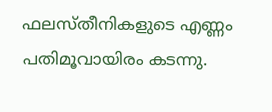ഫലസ്തീനികളുടെ എണ്ണം പതിമൂവായിരം കടന്നു.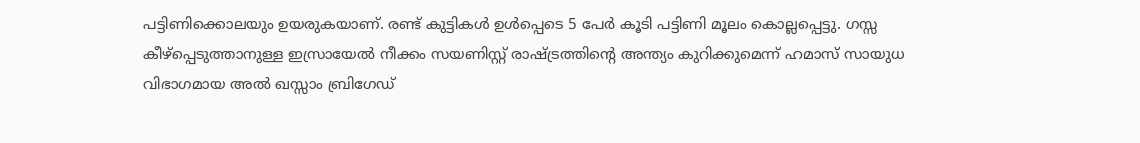പട്ടിണിക്കൊലയും ഉയരുകയാണ്. രണ്ട് കുട്ടികൾ ഉൾപ്പെടെ 5 പേർ കൂടി പട്ടിണി മൂലം കൊല്ലപ്പെട്ടു. ഗസ്സ കീഴ്പ്പെടുത്താനുള്ള ഇസ്രായേൽ നീക്കം സയണിസ്റ്റ് രാഷ്ട്രത്തിന്‍റെ അന്ത്യം കുറിക്കുമെന്ന് ഹമാസ് സായുധ വിഭാഗമായ അൽ ഖസ്സാം ബ്രിഗേഡ്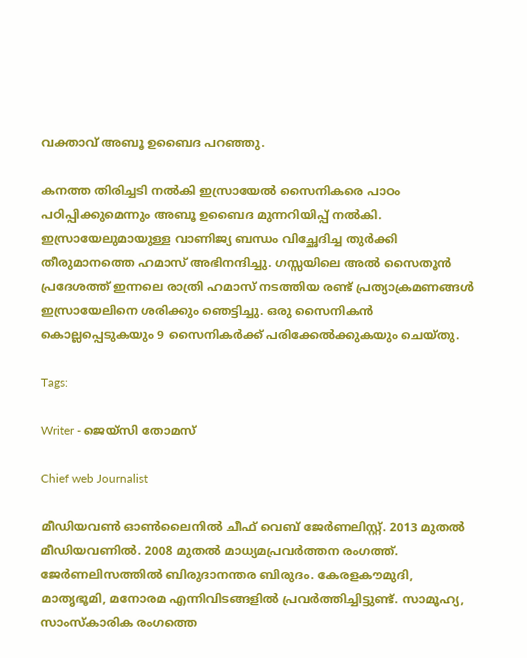വക്താവ് അബൂ ഉബൈദ പറഞ്ഞു.

കനത്ത തിരിച്ചടി നൽകി ഇസ്രായേൽ സൈനികരെ പാഠം പഠിപ്പിക്കുമെന്നും അബൂ ഉബൈദ മുന്നറിയിപ്പ് നൽകി. ഇസ്രായേലുമായുള്ള വാണിജ്യ ബന്ധം വിച്ഛേദിച്ച തുർക്കി തീരുമാനത്തെ ഹമാസ് അഭിനന്ദിച്ചു. ഗസ്സയിലെ അൽ സൈതൂൻ പ്രദേശത്ത് ഇന്നലെ രാത്രി ഹമാസ് നടത്തിയ രണ്ട് പ്രത്യാക്രമണങ്ങൾ ഇസ്രായേലിനെ ശരിക്കും ഞെട്ടിച്ചു. ഒരു സൈനികൻ കൊല്ലപ്പെടുകയും 9 സൈനികർക്ക് പരിക്കേൽക്കുകയും ചെയ്തു.

Tags:

Writer - ജെയ്സി തോമസ്

Chief web Journalist

മീഡിയവൺ ഓൺലൈനിൽ ചീഫ് വെബ് ജേർണലിസ്റ്റ്. 2013 മുതൽ മീഡിയവണിൽ. 2008 മുതൽ മാധ്യമപ്രവർത്തന രംഗത്ത്. ജേർണലിസത്തിൽ ബിരുദാനന്തര ബിരുദം. കേരളകൗമുദി, മാതൃഭൂമി, മനോരമ എന്നിവിടങ്ങളിൽ പ്രവർത്തിച്ചിട്ടുണ്ട്. സാമൂഹ്യ, സാംസ്‌കാരിക രംഗത്തെ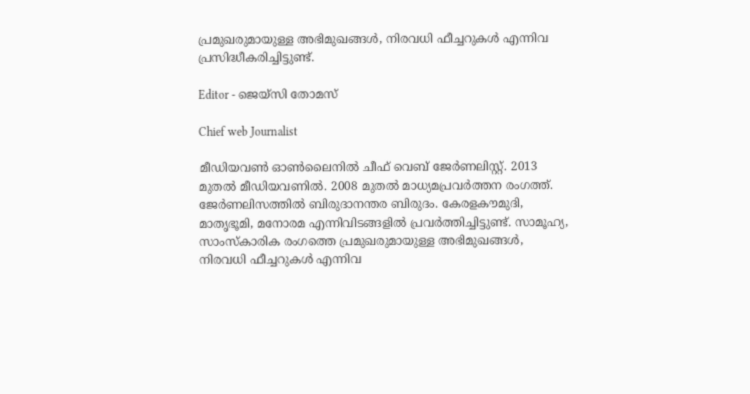പ്രമുഖരുമായുള്ള അഭിമുഖങ്ങൾ, നിരവധി ഫീച്ചറുകൾ എന്നിവ പ്രസിദ്ധീകരിച്ചിട്ടുണ്ട്.

Editor - ജെയ്സി തോമസ്

Chief web Journalist

മീഡിയവൺ ഓൺലൈനിൽ ചീഫ് വെബ് ജേർണലിസ്റ്റ്. 2013 മുതൽ മീഡിയവണിൽ. 2008 മുതൽ മാധ്യമപ്രവർത്തന രംഗത്ത്. ജേർണലിസത്തിൽ ബിരുദാനന്തര ബിരുദം. കേരളകൗമുദി, മാതൃഭൂമി, മനോരമ എന്നിവിടങ്ങളിൽ പ്രവർത്തിച്ചിട്ടുണ്ട്. സാമൂഹ്യ, സാംസ്‌കാരിക രംഗത്തെ പ്രമുഖരുമായുള്ള അഭിമുഖങ്ങൾ, നിരവധി ഫീച്ചറുകൾ എന്നിവ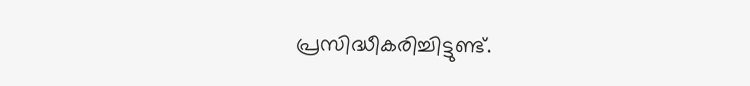പ്രസിദ്ധീകരിച്ചിട്ടുണ്ട്.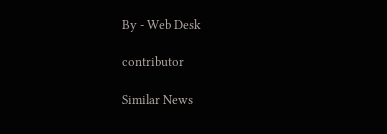By - Web Desk

contributor

Similar News